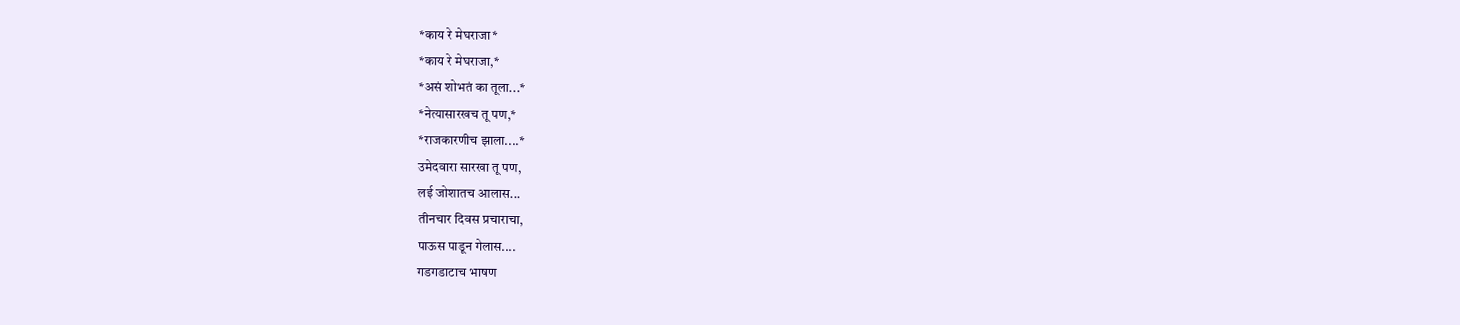*काय रे मेघराजा*
*काय रे मेघराजा,*
*असं शोभतं का तूला...*
*नेत्यासारखच तू पण,*
*राजकारणीच झाला....*
उमेदवारा सारखा तू पण,
लई जोशातच आलास...
तीनचार दिवस प्रचाराचा,
पाऊस पाडून गेलास....
गडगडाटाच भाषण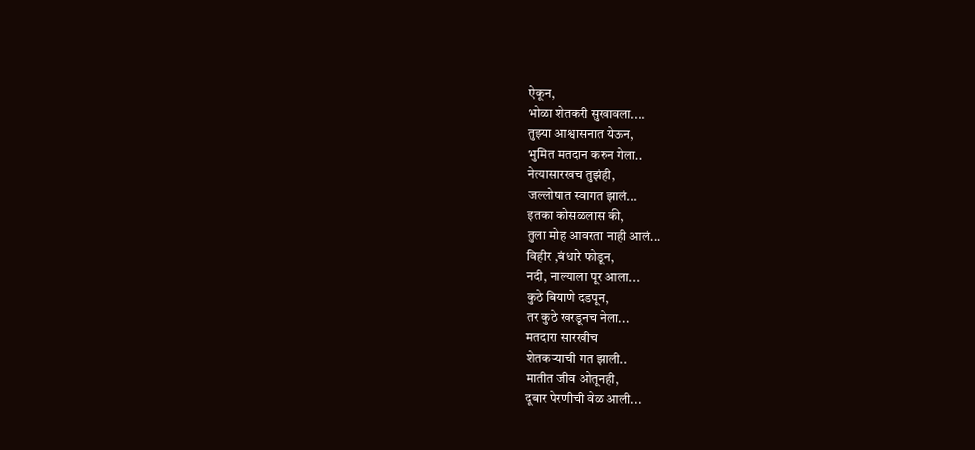ऐकून,
भोळा शेतकरी सुखावला....
तुझ्या आश्वासनात येऊन,
भुमित मतदान करुन गेला..
नेत्यासारखच तुझंही,
जल्लोषात स्वागत झालं...
इतका कोसळलास की,
तुला मोह आवरता नाही आलं...
विहीर ,बंधारे फोडून,
नदी, नाल्याला पूर आला...
कुठे बियाणे दडपून,
तर कुठे खरडूनच नेला...
मतदारा सारखीच
शेतकऱ्याची गत झाली..
मातीत जीव ओतूनही,
दूबार पेरणीची वेळ आली...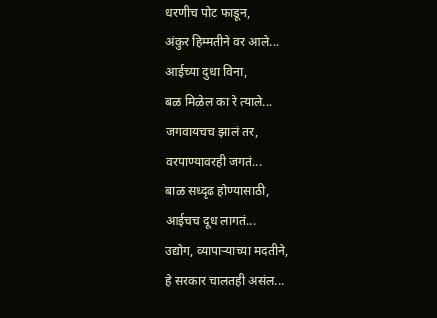धरणीच पोट फाडून,
अंकुर हिम्मतीने वर आले...
आईच्या दुधा विना,
बळ मिळेल का रे त्याले...
जगवायचच झालं तर,
वरपाण्यावरही जगतं...
बाळ सध्दृढ होण्यासाठी,
आईचच दूध लागतं...
उद्योग, व्यापाऱ्याच्या मदतीने,
हे सरकार चालतही असंल...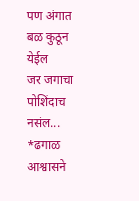पण अंगात बळ कुठून येईल
जर जगाचा पोशिंदाच नसंल...
*ढगाळ आश्वासने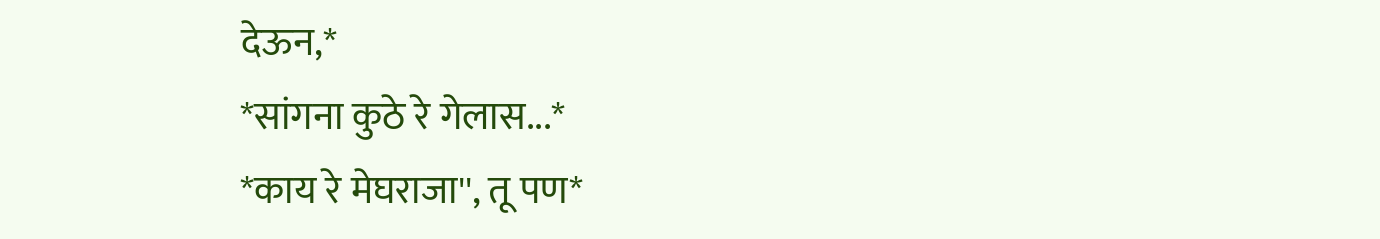देऊन,*
*सांगना कुठे रे गेलास...*
*काय रे मेघराजा'', तू पण*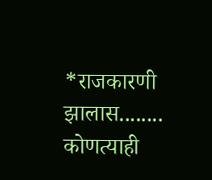*राजकारणी झालास........
कोणत्याही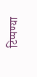टिप्पण्या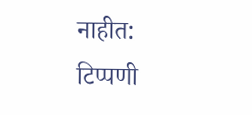नाहीत:
टिप्पणी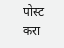पोस्ट करा